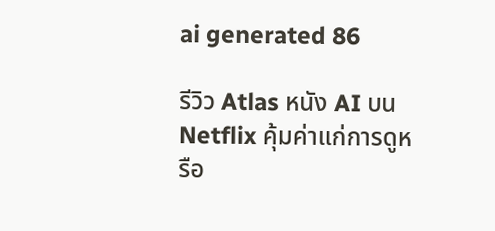ai generated 86

รีวิว Atlas หนัง AI บน Netflix คุ้มค่าแก่การดูหรือ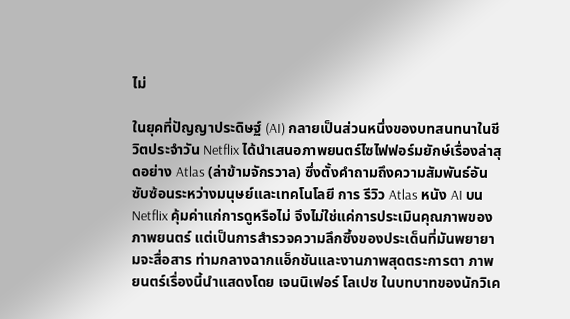ไม่

ในยุคที่ปัญญาประดิษฐ์ (AI) กลายเป็นส่วนหนึ่งของบทสนทนาในชีวิตประจำวัน Netflix ได้นำเสนอภาพยนตร์ไซไฟฟอร์มยักษ์เรื่องล่าสุดอย่าง Atlas (ล่าข้ามจักรวาล) ซึ่งตั้งคำถามถึงความสัมพันธ์อันซับซ้อนระหว่างมนุษย์และเทคโนโลยี การ รีวิว Atlas หนัง AI บน Netflix คุ้มค่าแก่การดูหรือไม่ จึงไม่ใช่แค่การประเมินคุณภาพของภาพยนตร์ แต่เป็นการสำรวจความลึกซึ้งของประเด็นที่มันพยายามจะสื่อสาร ท่ามกลางฉากแอ็กชันและงานภาพสุดตระการตา ภาพยนตร์เรื่องนี้นำแสดงโดย เจนนิเฟอร์ โลเปซ ในบทบาทของนักวิเค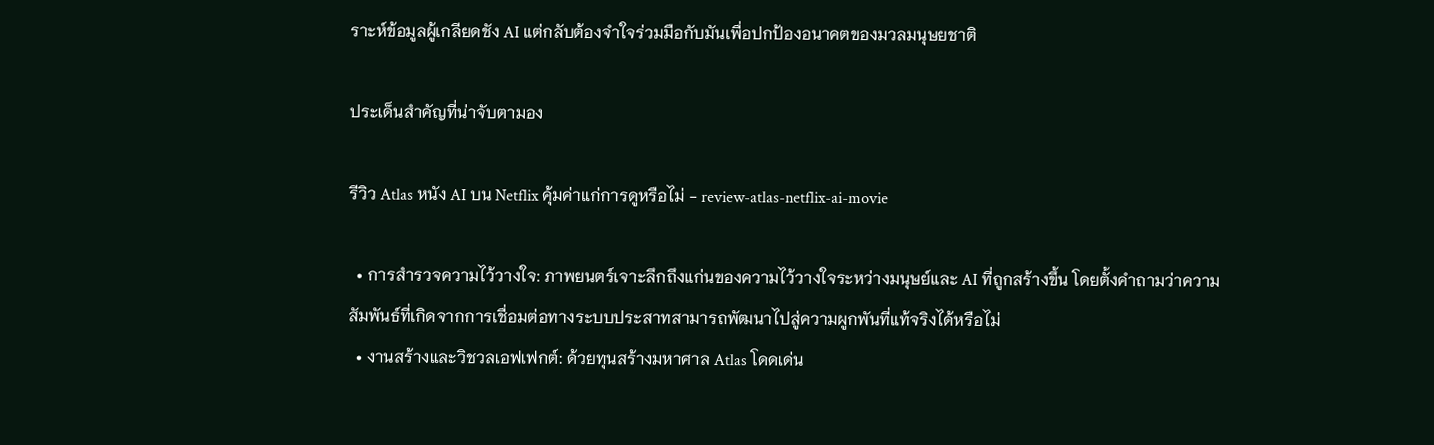ราะห์ข้อมูลผู้เกลียดชัง AI แต่กลับต้องจำใจร่วมมือกับมันเพื่อปกป้องอนาคตของมวลมนุษยชาติ

ประเด็นสำคัญที่น่าจับตามอง

รีวิว Atlas หนัง AI บน Netflix คุ้มค่าแก่การดูหรือไม่ - review-atlas-netflix-ai-movie

  • การสำรวจความไว้วางใจ: ภาพยนตร์เจาะลึกถึงแก่นของความไว้วางใจระหว่างมนุษย์และ AI ที่ถูกสร้างขึ้น โดยตั้งคำถามว่าความสัมพันธ์ที่เกิดจากการเชื่อมต่อทางระบบประสาทสามารถพัฒนาไปสู่ความผูกพันที่แท้จริงได้หรือไม่
  • งานสร้างและวิชวลเอฟเฟกต์: ด้วยทุนสร้างมหาศาล Atlas โดดเด่น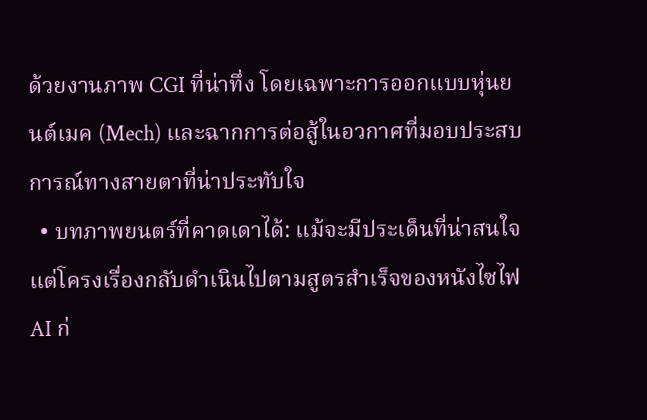ด้วยงานภาพ CGI ที่น่าทึ่ง โดยเฉพาะการออกแบบหุ่นยนต์เมค (Mech) และฉากการต่อสู้ในอวกาศที่มอบประสบการณ์ทางสายตาที่น่าประทับใจ
  • บทภาพยนตร์ที่คาดเดาได้: แม้จะมีประเด็นที่น่าสนใจ แต่โครงเรื่องกลับดำเนินไปตามสูตรสำเร็จของหนังไซไฟ AI ก่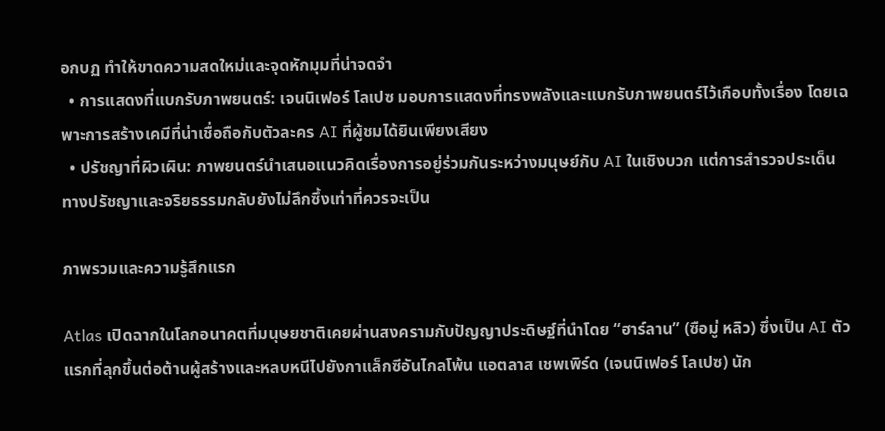อกบฏ ทำให้ขาดความสดใหม่และจุดหักมุมที่น่าจดจำ
  • การแสดงที่แบกรับภาพยนตร์: เจนนิเฟอร์ โลเปซ มอบการแสดงที่ทรงพลังและแบกรับภาพยนตร์ไว้เกือบทั้งเรื่อง โดยเฉพาะการสร้างเคมีที่น่าเชื่อถือกับตัวละคร AI ที่ผู้ชมได้ยินเพียงเสียง
  • ปรัชญาที่ผิวเผิน: ภาพยนตร์นำเสนอแนวคิดเรื่องการอยู่ร่วมกันระหว่างมนุษย์กับ AI ในเชิงบวก แต่การสำรวจประเด็นทางปรัชญาและจริยธรรมกลับยังไม่ลึกซึ้งเท่าที่ควรจะเป็น

ภาพรวมและความรู้สึกแรก

Atlas เปิดฉากในโลกอนาคตที่มนุษยชาติเคยผ่านสงครามกับปัญญาประดิษฐ์ที่นำโดย “ฮาร์ลาน” (ซือมู่ หลิว) ซึ่งเป็น AI ตัวแรกที่ลุกขึ้นต่อต้านผู้สร้างและหลบหนีไปยังกาแล็กซีอันไกลโพ้น แอตลาส เชพเพิร์ด (เจนนิเฟอร์ โลเปซ) นัก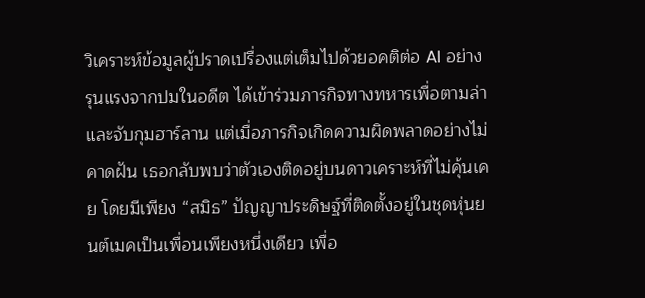วิเคราะห์ข้อมูลผู้ปราดเปรื่องแต่เต็มไปด้วยอคติต่อ AI อย่างรุนแรงจากปมในอดีต ได้เข้าร่วมภารกิจทางทหารเพื่อตามล่าและจับกุมฮาร์ลาน แต่เมื่อภารกิจเกิดความผิดพลาดอย่างไม่คาดฝัน เธอกลับพบว่าตัวเองติดอยู่บนดาวเคราะห์ที่ไม่คุ้นเคย โดยมีเพียง “สมิธ” ปัญญาประดิษฐ์ที่ติดตั้งอยู่ในชุดหุ่นยนต์เมคเป็นเพื่อนเพียงหนึ่งเดียว เพื่อ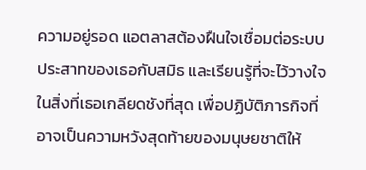ความอยู่รอด แอตลาสต้องฝืนใจเชื่อมต่อระบบประสาทของเธอกับสมิธ และเรียนรู้ที่จะไว้วางใจในสิ่งที่เธอเกลียดชังที่สุด เพื่อปฏิบัติภารกิจที่อาจเป็นความหวังสุดท้ายของมนุษยชาติให้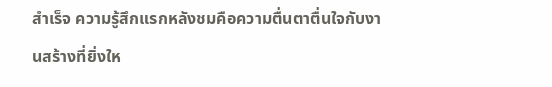สำเร็จ ความรู้สึกแรกหลังชมคือความตื่นตาตื่นใจกับงานสร้างที่ยิ่งให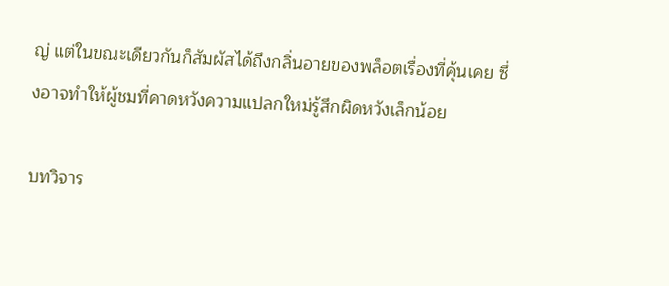ญ่ แต่ในขณะเดียวกันก็สัมผัสได้ถึงกลิ่นอายของพล็อตเรื่องที่คุ้นเคย ซึ่งอาจทำให้ผู้ชมที่คาดหวังความแปลกใหม่รู้สึกผิดหวังเล็กน้อย

บทวิจาร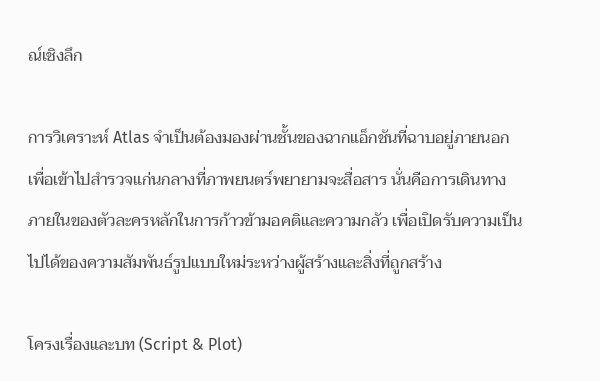ณ์เชิงลึก

การวิเคราะห์ Atlas จำเป็นต้องมองผ่านชั้นของฉากแอ็กชันที่ฉาบอยู่ภายนอก เพื่อเข้าไปสำรวจแก่นกลางที่ภาพยนตร์พยายามจะสื่อสาร นั่นคือการเดินทางภายในของตัวละครหลักในการก้าวข้ามอคติและความกลัว เพื่อเปิดรับความเป็นไปได้ของความสัมพันธ์รูปแบบใหม่ระหว่างผู้สร้างและสิ่งที่ถูกสร้าง

โครงเรื่องและบท (Script & Plot)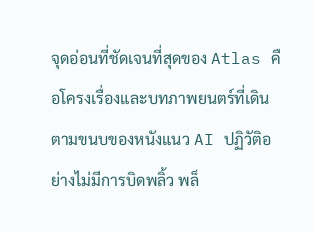จุดอ่อนที่ชัดเจนที่สุดของ Atlas คือโครงเรื่องและบทภาพยนตร์ที่เดินตามขนบของหนังแนว AI ปฏิวัติอย่างไม่มีการบิดพลิ้ว พล็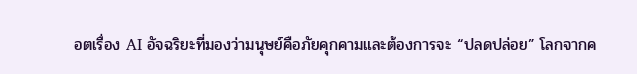อตเรื่อง AI อัจฉริยะที่มองว่ามนุษย์คือภัยคุกคามและต้องการจะ “ปลดปล่อย” โลกจากค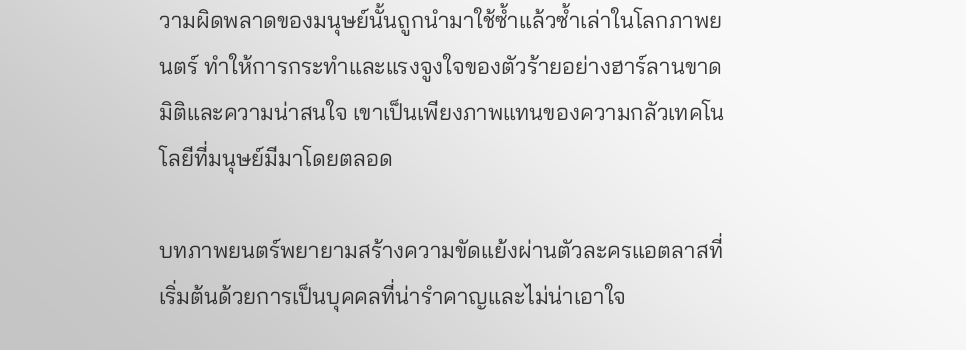วามผิดพลาดของมนุษย์นั้นถูกนำมาใช้ซ้ำแล้วซ้ำเล่าในโลกภาพยนตร์ ทำให้การกระทำและแรงจูงใจของตัวร้ายอย่างฮาร์ลานขาดมิติและความน่าสนใจ เขาเป็นเพียงภาพแทนของความกลัวเทคโนโลยีที่มนุษย์มีมาโดยตลอด

บทภาพยนตร์พยายามสร้างความขัดแย้งผ่านตัวละครแอตลาสที่เริ่มต้นด้วยการเป็นบุคคลที่น่ารำคาญและไม่น่าเอาใจ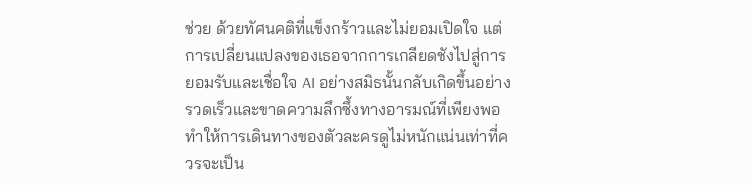ช่วย ด้วยทัศนคติที่แข็งกร้าวและไม่ยอมเปิดใจ แต่การเปลี่ยนแปลงของเธอจากการเกลียดชังไปสู่การยอมรับและเชื่อใจ AI อย่างสมิธนั้นกลับเกิดขึ้นอย่างรวดเร็วและขาดความลึกซึ้งทางอารมณ์ที่เพียงพอ ทำให้การเดินทางของตัวละครดูไม่หนักแน่นเท่าที่ควรจะเป็น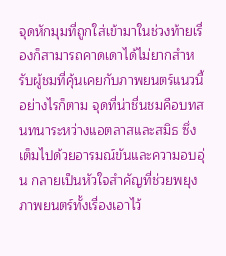จุดหักมุมที่ถูกใส่เข้ามาในช่วงท้ายเรื่องก็สามารถคาดเดาได้ไม่ยากสำหรับผู้ชมที่คุ้นเคยกับภาพยนตร์แนวนี้ อย่างไรก็ตาม จุดที่น่าชื่นชมคือบทสนทนาระหว่างแอตลาสและสมิธ ซึ่งเต็มไปด้วยอารมณ์ขันและความอบอุ่น กลายเป็นหัวใจสำคัญที่ช่วยพยุงภาพยนตร์ทั้งเรื่องเอาไว้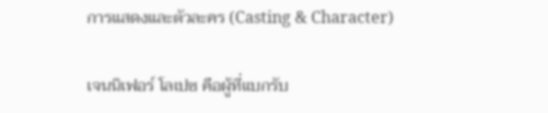การแสดงและตัวละคร (Casting & Character)

เจนนิเฟอร์ โลเปซ คือผู้ที่แบกรับ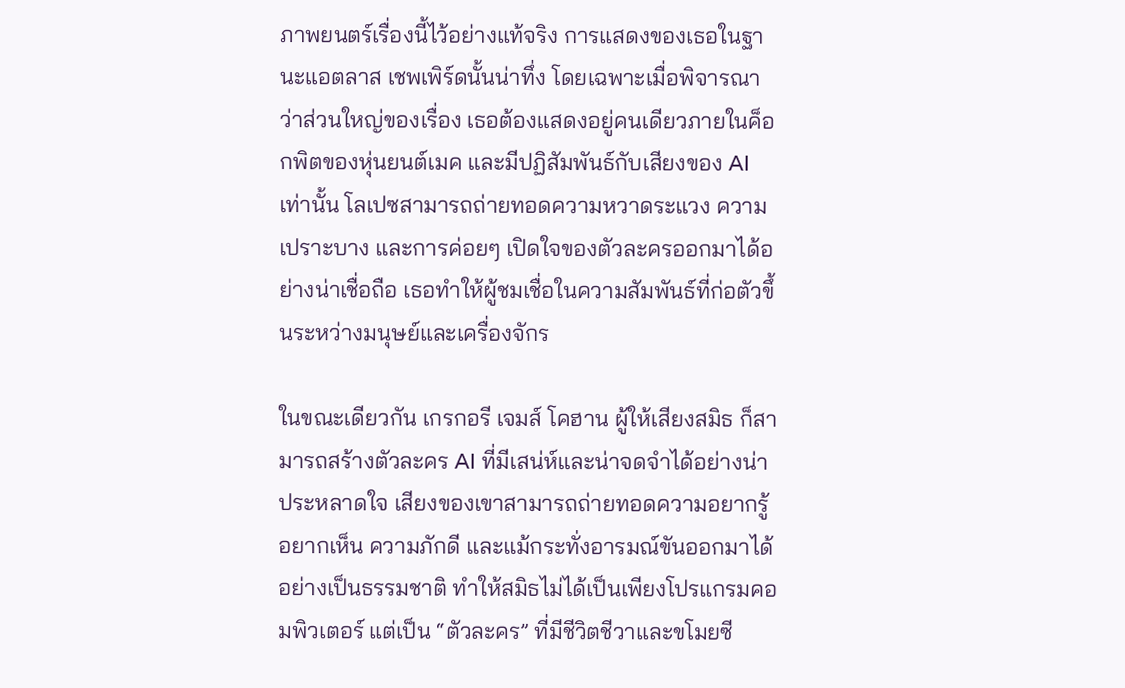ภาพยนตร์เรื่องนี้ไว้อย่างแท้จริง การแสดงของเธอในฐานะแอตลาส เชพเพิร์ดนั้นน่าทึ่ง โดยเฉพาะเมื่อพิจารณาว่าส่วนใหญ่ของเรื่อง เธอต้องแสดงอยู่คนเดียวภายในค็อกพิตของหุ่นยนต์เมค และมีปฏิสัมพันธ์กับเสียงของ AI เท่านั้น โลเปซสามารถถ่ายทอดความหวาดระแวง ความเปราะบาง และการค่อยๆ เปิดใจของตัวละครออกมาได้อย่างน่าเชื่อถือ เธอทำให้ผู้ชมเชื่อในความสัมพันธ์ที่ก่อตัวขึ้นระหว่างมนุษย์และเครื่องจักร

ในขณะเดียวกัน เกรกอรี เจมส์ โคฮาน ผู้ให้เสียงสมิธ ก็สามารถสร้างตัวละคร AI ที่มีเสน่ห์และน่าจดจำได้อย่างน่าประหลาดใจ เสียงของเขาสามารถถ่ายทอดความอยากรู้อยากเห็น ความภักดี และแม้กระทั่งอารมณ์ขันออกมาได้อย่างเป็นธรรมชาติ ทำให้สมิธไม่ได้เป็นเพียงโปรแกรมคอมพิวเตอร์ แต่เป็น “ตัวละคร” ที่มีชีวิตชีวาและขโมยซี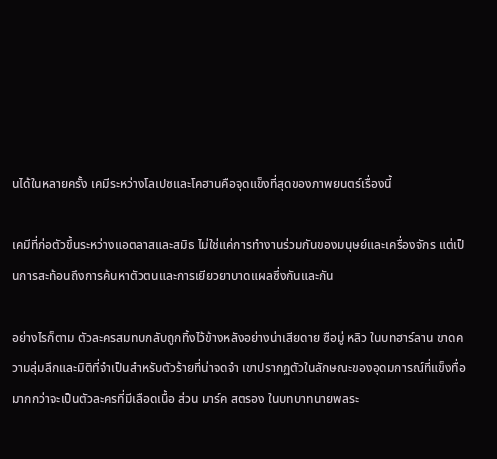นได้ในหลายครั้ง เคมีระหว่างโลเปซและโคฮานคือจุดแข็งที่สุดของภาพยนตร์เรื่องนี้

เคมีที่ก่อตัวขึ้นระหว่างแอตลาสและสมิธ ไม่ใช่แค่การทำงานร่วมกันของมนุษย์และเครื่องจักร แต่เป็นการสะท้อนถึงการค้นหาตัวตนและการเยียวยาบาดแผลซึ่งกันและกัน

อย่างไรก็ตาม ตัวละครสมทบกลับถูกทิ้งไว้ข้างหลังอย่างน่าเสียดาย ซือมู่ หลิว ในบทฮาร์ลาน ขาดความลุ่มลึกและมิติที่จำเป็นสำหรับตัวร้ายที่น่าจดจำ เขาปรากฏตัวในลักษณะของอุดมการณ์ที่แข็งทื่อมากกว่าจะเป็นตัวละครที่มีเลือดเนื้อ ส่วน มาร์ค สตรอง ในบทบาทนายพลระ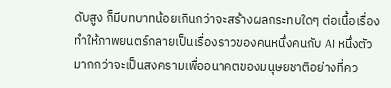ดับสูง ก็มีบทบาทน้อยเกินกว่าจะสร้างผลกระทบใดๆ ต่อเนื้อเรื่อง ทำให้ภาพยนตร์กลายเป็นเรื่องราวของคนหนึ่งคนกับ AI หนึ่งตัว มากกว่าจะเป็นสงครามเพื่ออนาคตของมนุษยชาติอย่างที่คว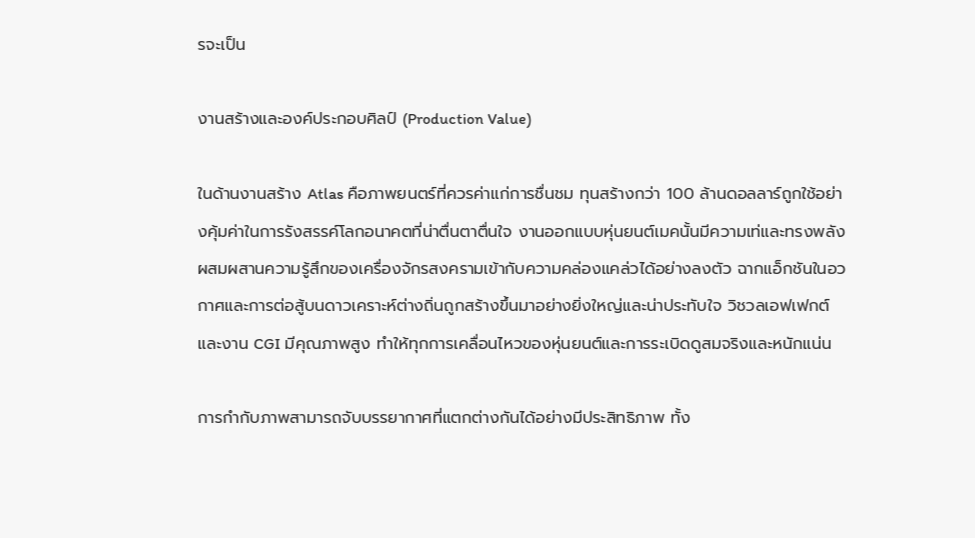รจะเป็น

งานสร้างและองค์ประกอบศิลป์ (Production Value)

ในด้านงานสร้าง Atlas คือภาพยนตร์ที่ควรค่าแก่การชื่นชม ทุนสร้างกว่า 100 ล้านดอลลาร์ถูกใช้อย่างคุ้มค่าในการรังสรรค์โลกอนาคตที่น่าตื่นตาตื่นใจ งานออกแบบหุ่นยนต์เมคนั้นมีความเท่และทรงพลัง ผสมผสานความรู้สึกของเครื่องจักรสงครามเข้ากับความคล่องแคล่วได้อย่างลงตัว ฉากแอ็กชันในอวกาศและการต่อสู้บนดาวเคราะห์ต่างถิ่นถูกสร้างขึ้นมาอย่างยิ่งใหญ่และน่าประทับใจ วิชวลเอฟเฟกต์และงาน CGI มีคุณภาพสูง ทำให้ทุกการเคลื่อนไหวของหุ่นยนต์และการระเบิดดูสมจริงและหนักแน่น

การกำกับภาพสามารถจับบรรยากาศที่แตกต่างกันได้อย่างมีประสิทธิภาพ ทั้ง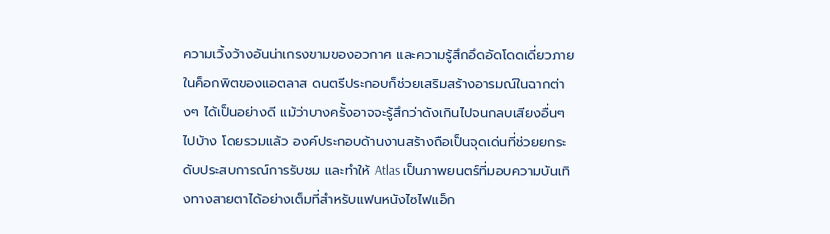ความเวิ้งว้างอันน่าเกรงขามของอวกาศ และความรู้สึกอึดอัดโดดเดี่ยวภายในค็อกพิตของแอตลาส ดนตรีประกอบก็ช่วยเสริมสร้างอารมณ์ในฉากต่างๆ ได้เป็นอย่างดี แม้ว่าบางครั้งอาจจะรู้สึกว่าดังเกินไปจนกลบเสียงอื่นๆ ไปบ้าง โดยรวมแล้ว องค์ประกอบด้านงานสร้างถือเป็นจุดเด่นที่ช่วยยกระดับประสบการณ์การรับชม และทำให้ Atlas เป็นภาพยนตร์ที่มอบความบันเทิงทางสายตาได้อย่างเต็มที่สำหรับแฟนหนังไซไฟแอ็ก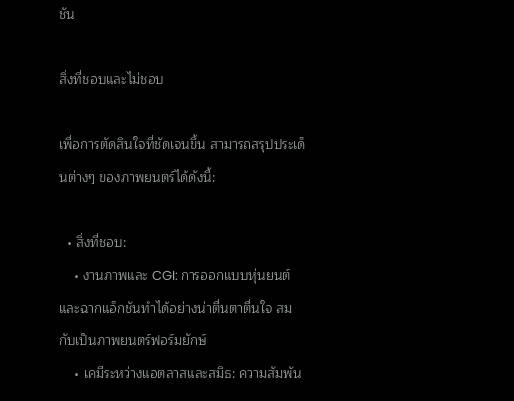ชัน

สิ่งที่ชอบและไม่ชอบ

เพื่อการตัดสินใจที่ชัดเจนขึ้น สามารถสรุปประเด็นต่างๆ ของภาพยนตร์ได้ดังนี้:

  • สิ่งที่ชอบ:
    • งานภาพและ CGI: การออกแบบหุ่นยนต์และฉากแอ็กชันทำได้อย่างน่าตื่นตาตื่นใจ สมกับเป็นภาพยนตร์ฟอร์มยักษ์
    • เคมีระหว่างแอตลาสและสมิธ: ความสัมพัน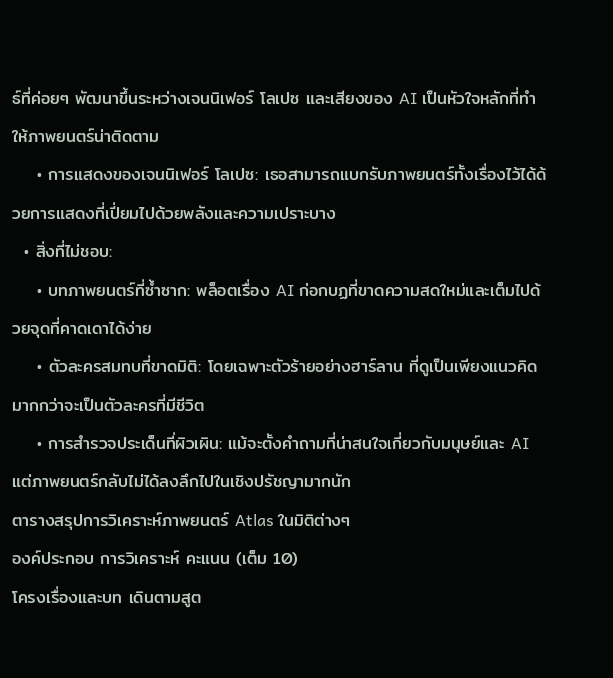ธ์ที่ค่อยๆ พัฒนาขึ้นระหว่างเจนนิเฟอร์ โลเปซ และเสียงของ AI เป็นหัวใจหลักที่ทำให้ภาพยนตร์น่าติดตาม
    • การแสดงของเจนนิเฟอร์ โลเปซ: เธอสามารถแบกรับภาพยนตร์ทั้งเรื่องไว้ได้ด้วยการแสดงที่เปี่ยมไปด้วยพลังและความเปราะบาง
  • สิ่งที่ไม่ชอบ:
    • บทภาพยนตร์ที่ซ้ำซาก: พล็อตเรื่อง AI ก่อกบฏที่ขาดความสดใหม่และเต็มไปด้วยจุดที่คาดเดาได้ง่าย
    • ตัวละครสมทบที่ขาดมิติ: โดยเฉพาะตัวร้ายอย่างฮาร์ลาน ที่ดูเป็นเพียงแนวคิดมากกว่าจะเป็นตัวละครที่มีชีวิต
    • การสำรวจประเด็นที่ผิวเผิน: แม้จะตั้งคำถามที่น่าสนใจเกี่ยวกับมนุษย์และ AI แต่ภาพยนตร์กลับไม่ได้ลงลึกไปในเชิงปรัชญามากนัก
ตารางสรุปการวิเคราะห์ภาพยนตร์ Atlas ในมิติต่างๆ
องค์ประกอบ การวิเคราะห์ คะแนน (เต็ม 10)
โครงเรื่องและบท เดินตามสูต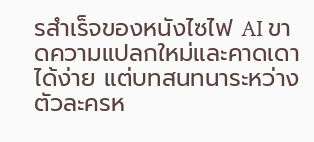รสำเร็จของหนังไซไฟ AI ขาดความแปลกใหม่และคาดเดาได้ง่าย แต่บทสนทนาระหว่างตัวละครห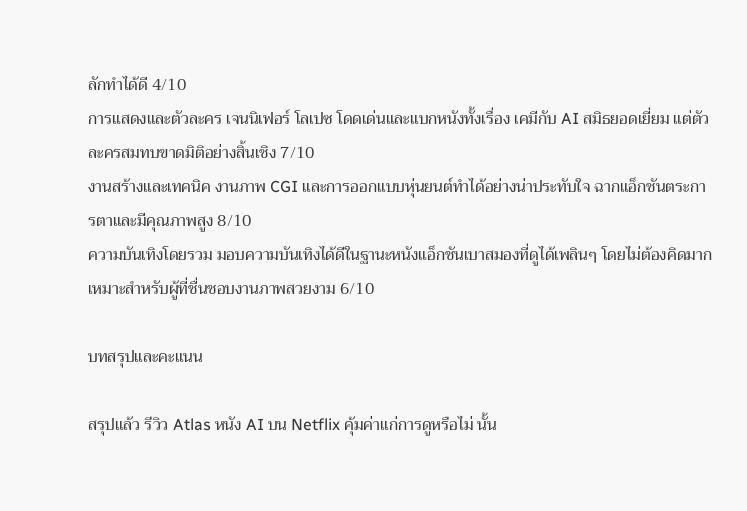ลักทำได้ดี 4/10
การแสดงและตัวละคร เจนนิเฟอร์ โลเปซ โดดเด่นและแบกหนังทั้งเรื่อง เคมีกับ AI สมิธยอดเยี่ยม แต่ตัวละครสมทบขาดมิติอย่างสิ้นเชิง 7/10
งานสร้างและเทคนิค งานภาพ CGI และการออกแบบหุ่นยนต์ทำได้อย่างน่าประทับใจ ฉากแอ็กชันตระการตาและมีคุณภาพสูง 8/10
ความบันเทิงโดยรวม มอบความบันเทิงได้ดีในฐานะหนังแอ็กชันเบาสมองที่ดูได้เพลินๆ โดยไม่ต้องคิดมาก เหมาะสำหรับผู้ที่ชื่นชอบงานภาพสวยงาม 6/10

บทสรุปและคะแนน

สรุปแล้ว รีวิว Atlas หนัง AI บน Netflix คุ้มค่าแก่การดูหรือไม่ นั้น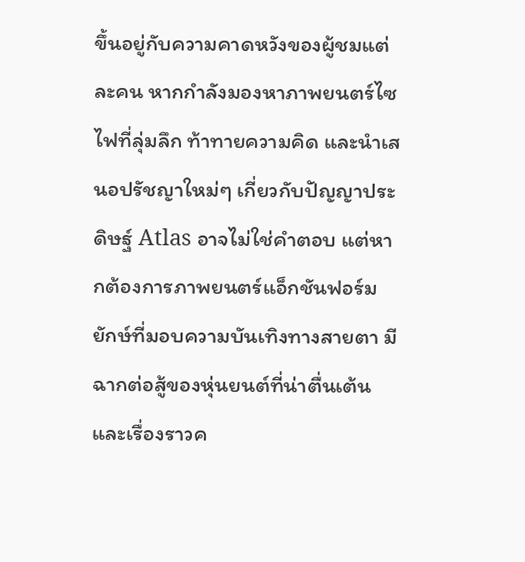ขึ้นอยู่กับความคาดหวังของผู้ชมแต่ละคน หากกำลังมองหาภาพยนตร์ไซไฟที่ลุ่มลึก ท้าทายความคิด และนำเสนอปรัชญาใหม่ๆ เกี่ยวกับปัญญาประดิษฐ์ Atlas อาจไม่ใช่คำตอบ แต่หากต้องการภาพยนตร์แอ็กชันฟอร์มยักษ์ที่มอบความบันเทิงทางสายตา มีฉากต่อสู้ของหุ่นยนต์ที่น่าตื่นเต้น และเรื่องราวค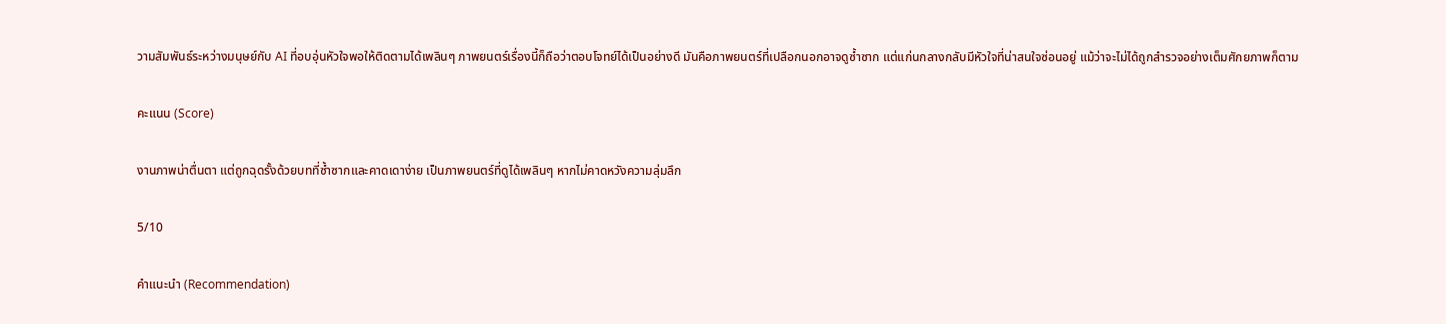วามสัมพันธ์ระหว่างมนุษย์กับ AI ที่อบอุ่นหัวใจพอให้ติดตามได้เพลินๆ ภาพยนตร์เรื่องนี้ก็ถือว่าตอบโจทย์ได้เป็นอย่างดี มันคือภาพยนตร์ที่เปลือกนอกอาจดูซ้ำซาก แต่แก่นกลางกลับมีหัวใจที่น่าสนใจซ่อนอยู่ แม้ว่าจะไม่ได้ถูกสำรวจอย่างเต็มศักยภาพก็ตาม

คะแนน (Score)

งานภาพน่าตื่นตา แต่ถูกฉุดรั้งด้วยบทที่ซ้ำซากและคาดเดาง่าย เป็นภาพยนตร์ที่ดูได้เพลินๆ หากไม่คาดหวังความลุ่มลึก

5/10

คำแนะนำ (Recommendation)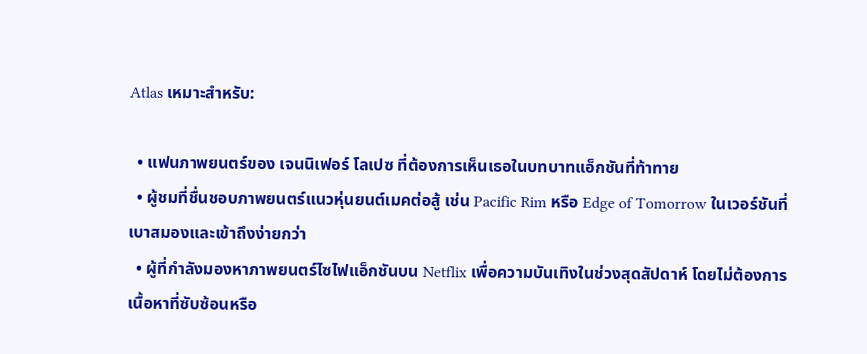Atlas เหมาะสำหรับ:

  • แฟนภาพยนตร์ของ เจนนิเฟอร์ โลเปซ ที่ต้องการเห็นเธอในบทบาทแอ็กชันที่ท้าทาย
  • ผู้ชมที่ชื่นชอบภาพยนตร์แนวหุ่นยนต์เมคต่อสู้ เช่น Pacific Rim หรือ Edge of Tomorrow ในเวอร์ชันที่เบาสมองและเข้าถึงง่ายกว่า
  • ผู้ที่กำลังมองหาภาพยนตร์ไซไฟแอ็กชันบน Netflix เพื่อความบันเทิงในช่วงสุดสัปดาห์ โดยไม่ต้องการเนื้อหาที่ซับซ้อนหรือ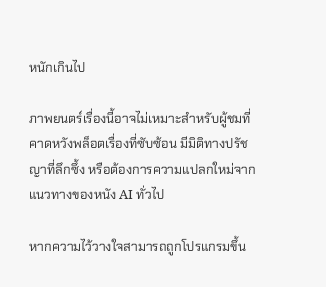หนักเกินไป

ภาพยนตร์เรื่องนี้อาจไม่เหมาะสำหรับผู้ชมที่คาดหวังพล็อตเรื่องที่ซับซ้อน มีมิติทางปรัชญาที่ลึกซึ้ง หรือต้องการความแปลกใหม่จากแนวทางของหนัง AI ทั่วไป

หากความไว้วางใจสามารถถูกโปรแกรมขึ้น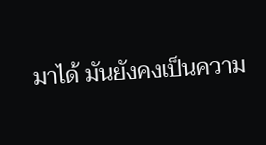มาได้ มันยังคงเป็นความ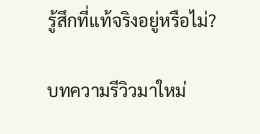รู้สึกที่แท้จริงอยู่หรือไม่?

บทความรีวิวมาใหม่